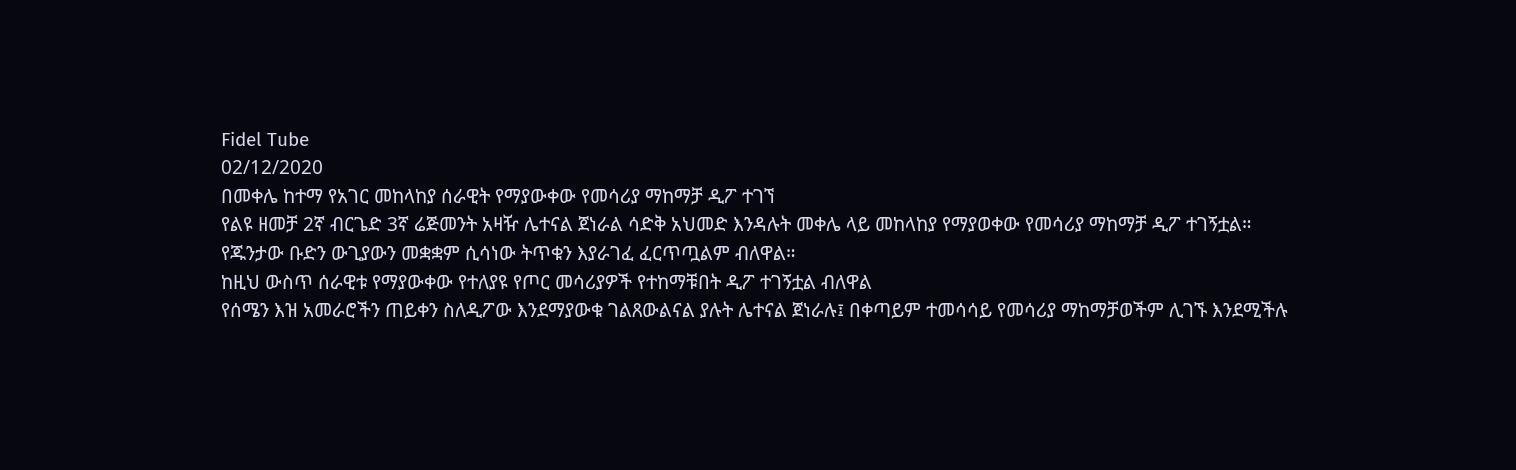Fidel Tube
02/12/2020
በመቀሌ ከተማ የአገር መከላከያ ሰራዊት የማያውቀው የመሳሪያ ማከማቻ ዲፖ ተገኘ
የልዩ ዘመቻ 2ኛ ብርጌድ 3ኛ ሬጅመንት አዛዥ ሌተናል ጀነራል ሳድቅ አህመድ እንዳሉት መቀሌ ላይ መከላከያ የማያወቀው የመሳሪያ ማከማቻ ዲፖ ተገኝቷል።
የጁንታው ቡድን ውጊያውን መቋቋም ሲሳነው ትጥቁን እያራገፈ ፈርጥጧልም ብለዋል።
ከዚህ ውስጥ ሰራዊቱ የማያውቀው የተለያዩ የጦር መሳሪያዎች የተከማቹበት ዲፖ ተገኝቷል ብለዋል
የሰሜን እዝ አመራሮችን ጠይቀን ስለዲፖው እንደማያውቁ ገልጸውልናል ያሉት ሌተናል ጀነራሉ፤ በቀጣይም ተመሳሳይ የመሳሪያ ማከማቻወችም ሊገኙ እንደሚችሉ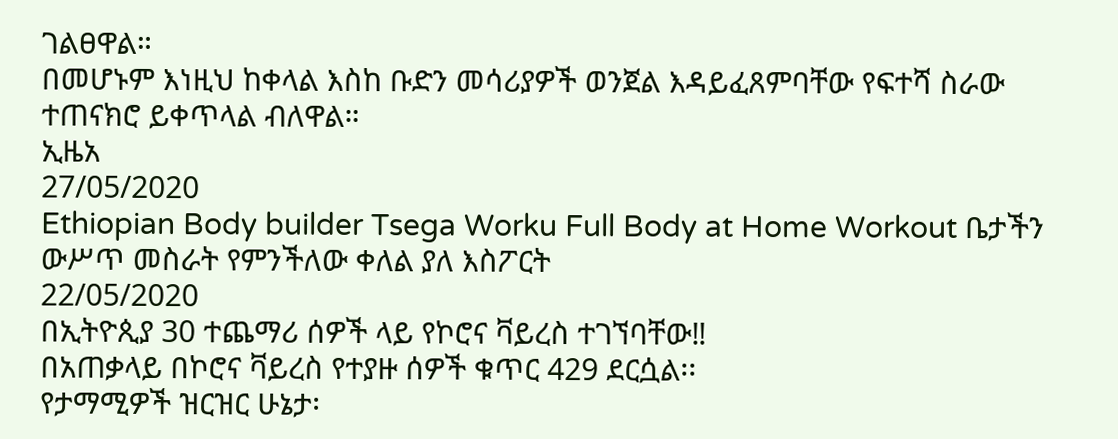ገልፀዋል።
በመሆኑም እነዚህ ከቀላል እስከ ቡድን መሳሪያዎች ወንጀል እዳይፈጸምባቸው የፍተሻ ስራው ተጠናክሮ ይቀጥላል ብለዋል።
ኢዜአ
27/05/2020
Ethiopian Body builder Tsega Worku Full Body at Home Workout ቤታችን ውሥጥ መስራት የምንችለው ቀለል ያለ እስፖርት
22/05/2020
በኢትዮጲያ 30 ተጨማሪ ሰዎች ላይ የኮሮና ቫይረስ ተገኘባቸው‼
በአጠቃላይ በኮሮና ቫይረስ የተያዙ ሰዎች ቁጥር 429 ደርሷል፡፡
የታማሚዎች ዝርዝር ሁኔታ፡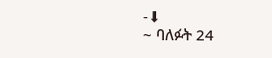-⬇
~ ባለፉት 24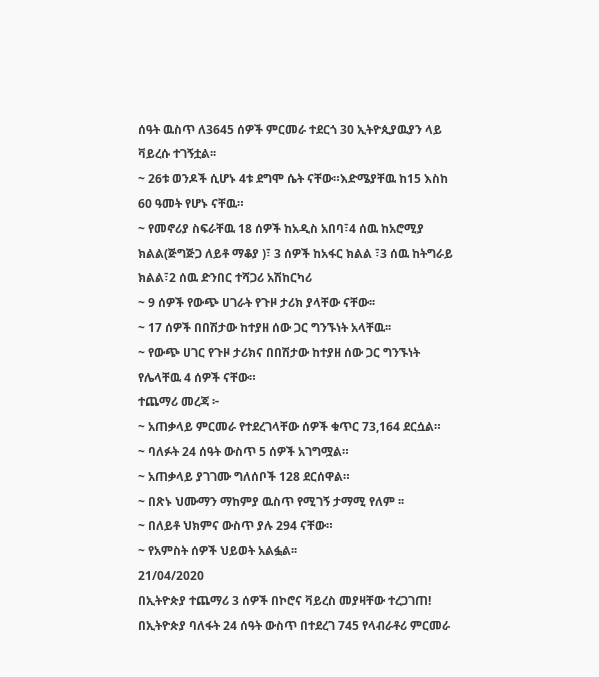ሰዓት ዉስጥ ለ3645 ሰዎች ምርመራ ተደርጎ 30 ኢትዮጲያዉያን ላይ ቫይረሱ ተገኝቷል፡፡
~ 26ቱ ወንዶች ሲሆኑ 4ቱ ደግሞ ሴት ናቸው።እድሜያቸዉ ከ15 እስከ 60 ዓመት የሆኑ ናቸዉ።
~ የመኖሪያ ስፍራቸዉ 18 ሰዎች ከአዲስ አበባ፣4 ሰዉ ከአሮሚያ ክልል(ጅግጅጋ ለይቶ ማቆያ )፣ 3 ሰዎች ከአፋር ክልል ፣3 ሰዉ ከትግራይ ክልል፣2 ሰዉ ድንበር ተሻጋሪ አሽከርካሪ
~ 9 ሰዎች የውጭ ሀገራት የጉዞ ታሪክ ያላቸው ናቸው፡፡
~ 17 ሰዎች በበሽታው ከተያዘ ሰው ጋር ግንኙነት አላቸዉ፡፡
~ የውጭ ሀገር የጉዞ ታሪክና በበሽታው ከተያዘ ሰው ጋር ግንኙነት የሌላቸዉ 4 ሰዎች ናቸው።
ተጨማሪ መረጃ ፦
~ አጠቃላይ ምርመራ የተደረገላቸው ሰዎች ቁጥር 73,164 ደርሷል።
~ ባለፉት 24 ሰዓት ውስጥ 5 ሰዎች አገግሟል።
~ አጠቃላይ ያገገሙ ግለሰቦች 128 ደርሰዋል።
~ በጽኑ ህሙማን ማከምያ ዉስጥ የሚገኝ ታማሚ የለም ፡፡
~ በለይቶ ህክምና ውስጥ ያሉ 294 ናቸው።
~ የአምስት ሰዎች ህይወት አልፏል፡፡
21/04/2020
በኢትዮጵያ ተጨማሪ 3 ሰዎች በኮሮና ቫይረስ መያዛቸው ተረጋገጠ!
በኢትዮጵያ ባለፋት 24 ሰዓት ውስጥ በተደረገ 745 የላብራቶሪ ምርመራ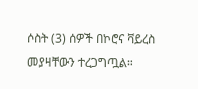ሶስት (3) ሰዎች በኮሮና ቫይረስ መያዛቸውን ተረጋግጧል።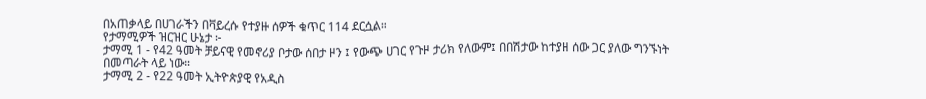በአጠቃላይ በሀገራችን በቫይረሱ የተያዙ ሰዎች ቁጥር 114 ደርሷል።
የታማሚዎች ዝርዝር ሁኔታ ፦
ታማሚ 1 - የ42 ዓመት ቻይናዊ የመኖሪያ ቦታው ሰበታ ዞን ፤ የውጭ ሀገር የጉዞ ታሪክ የለውም፤ በበሽታው ከተያዘ ሰው ጋር ያለው ግንኙነት በመጣራት ላይ ነው።
ታማሚ 2 - የ22 ዓመት ኢትዮጵያዊ የአዲስ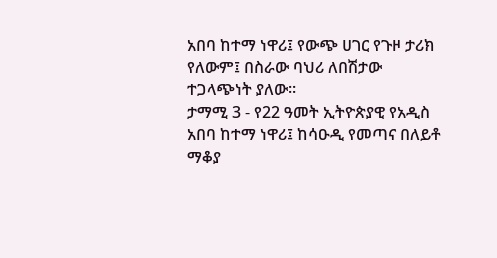አበባ ከተማ ነዋሪ፤ የውጭ ሀገር የጉዞ ታሪክ የለውም፤ በስራው ባህሪ ለበሽታው ተጋላጭነት ያለው።
ታማሚ 3 - የ22 ዓመት ኢትዮጵያዊ የአዲስ አበባ ከተማ ነዋሪ፤ ከሳዑዲ የመጣና በለይቶ ማቆያ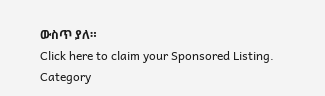ውስጥ ያለ።
Click here to claim your Sponsored Listing.
Category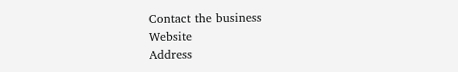Contact the business
Website
Address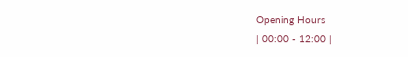Opening Hours
| 00:00 - 12:00 |